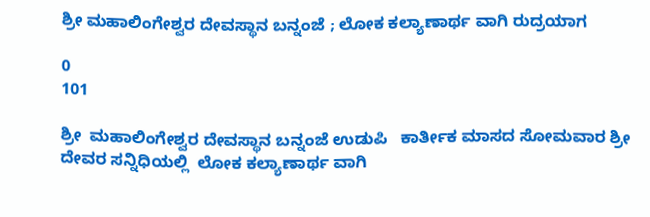ಶ್ರೀ ಮಹಾಲಿಂಗೇಶ್ವರ ದೇವಸ್ಥಾನ ಬನ್ನಂಜೆ ; ಲೋಕ ಕಲ್ಯಾಣಾರ್ಥ ವಾಗಿ ರುದ್ರಯಾಗ

0
101

ಶ್ರೀ  ಮಹಾಲಿಂಗೇಶ್ವರ ದೇವಸ್ಥಾನ ಬನ್ನಂಜೆ ಉಡುಪಿ   ಕಾರ್ತೀಕ ಮಾಸದ ಸೋಮವಾರ ಶ್ರೀ ದೇವರ ಸನ್ನಿಧಿಯಲ್ಲಿ  ಲೋಕ ಕಲ್ಯಾಣಾರ್ಥ ವಾಗಿ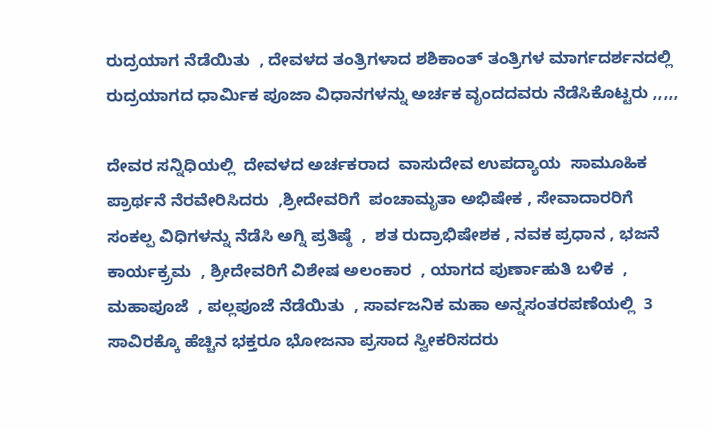ರುದ್ರಯಾಗ ನೆಡೆಯಿತು  , ದೇವಳದ ತಂತ್ರಿಗಳಾದ ಶಶಿಕಾಂತ್ ತಂತ್ರಿಗಳ ಮಾರ್ಗದರ್ಶನದಲ್ಲಿ ರುದ್ರಯಾಗದ ಧಾರ್ಮಿಕ ಪೂಜಾ ವಿಧಾನಗಳನ್ನು ಅರ್ಚಕ ವೃಂದದವರು ನೆಡೆಸಿಕೊಟ್ಟರು ,,,,,

ದೇವರ ಸನ್ನಿಧಿಯಲ್ಲಿ  ದೇವಳದ ಅರ್ಚಕರಾದ  ವಾಸುದೇವ ಉಪದ್ಯಾಯ  ಸಾಮೂಹಿಕ ಪ್ರಾರ್ಥನೆ ನೆರವೇರಿಸಿದರು  ,ಶ್ರೀದೇವರಿಗೆ  ಪಂಚಾಮೃತಾ ಅಭಿಷೇಕ , ಸೇವಾದಾರರಿಗೆ  ಸಂಕಲ್ಪ ವಿಧಿಗಳನ್ನು ನೆಡೆಸಿ ಅಗ್ನಿ ಪ್ರತಿಷ್ಠೆ  ,  ಶತ ರುದ್ರಾಭಿಷೇಶಕ , ನವಕ ಪ್ರಧಾನ , ಭಜನೆ ಕಾರ್ಯಕ್ರ್ರಮ  , ಶ್ರೀದೇವರಿಗೆ ವಿಶೇಷ ಅಲಂಕಾರ  , ಯಾಗದ ಪುರ್ಣಾಹುತಿ ಬಳಿಕ  , ಮಹಾಪೂಜೆ  , ಪಲ್ಲಪೂಜೆ ನೆಡೆಯಿತು  , ಸಾರ್ವಜನಿಕ ಮಹಾ ಅನ್ನಸಂತರಪಣೆಯಲ್ಲಿ  3  ಸಾವಿರಕ್ಕೊ ಹೆಚ್ಚಿನ ಭಕ್ತರೂ ಭೋಜನಾ ಪ್ರಸಾದ ಸ್ವೀಕರಿಸದರು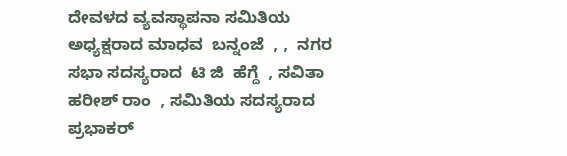ದೇವಳದ ವ್ಯವಸ್ಥಾಪನಾ ಸಮಿತಿಯ ಅಧ್ಯಕ್ಷರಾದ ಮಾಧವ  ಬನ್ನಂಜೆ  , ,  ನಗರ ಸಭಾ ಸದಸ್ಯರಾದ  ಟಿ ಜಿ  ಹೆಗ್ದೆ  , ಸವಿತಾ ಹರೀಶ್ ರಾಂ  , ಸಮಿತಿಯ ಸದಸ್ಯರಾದ   ಪ್ರಭಾಕರ್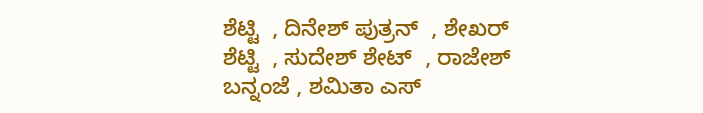ಶೆಟ್ಟಿ  , ದಿನೇಶ್ ಪುತ್ರನ್  , ಶೇಖರ್ ಶೆಟ್ಟಿ  , ಸುದೇಶ್ ಶೇಟ್  , ರಾಜೇಶ್ ಬನ್ನಂಜೆ , ಶಮಿತಾ ಎಸ್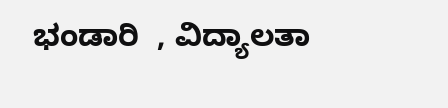ಭಂಡಾರಿ  , ವಿದ್ಯಾಲತಾ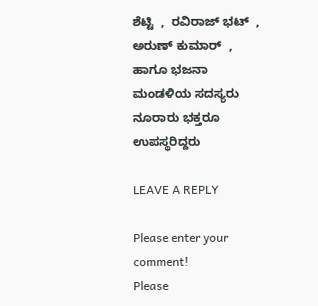ಶೆಟ್ಟಿ  ,  ರವಿರಾಜ್ ಭಟ್  , ಅರುಣ್ ಕುಮಾರ್  , ಹಾಗೂ ಭಜನಾ ಮಂಡಳಿಯ ಸದಸ್ಯರು  ನೂರಾರು ಭಕ್ತರೂ ಉಪಸ್ಥರಿದ್ದರು

LEAVE A REPLY

Please enter your comment!
Please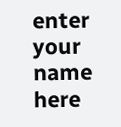enter your name here